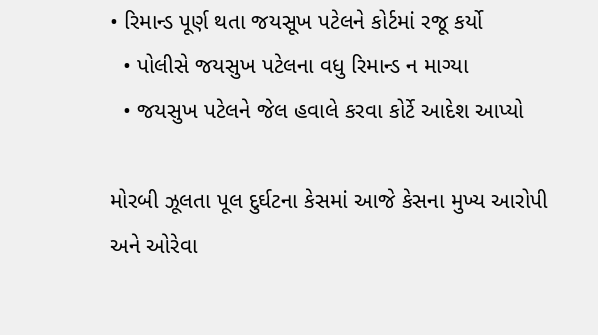• રિમાન્ડ પૂર્ણ થતા જયસૂખ પટેલને કોર્ટમાં રજૂ કર્યો
  • પોલીસે જયસુખ પટેલના વધુ રિમાન્ડ ન માગ્યા
  • જયસુખ પટેલને જેલ હવાલે કરવા કોર્ટે આદેશ આપ્યો

મોરબી ઝૂલતા પૂલ દુર્ઘટના કેસમાં આજે કેસના મુખ્ય આરોપી અને ઓરેવા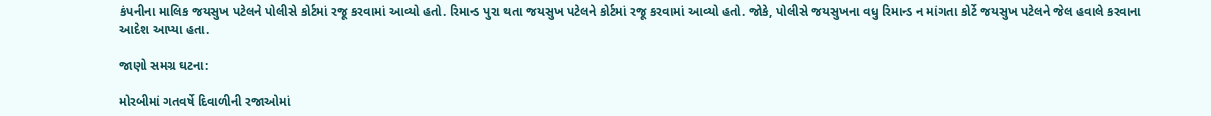કંપનીના માલિક જયસુખ પટેલને પોલીસે કોર્ટમાં રજૂ કરવામાં આવ્યો હતો. રિમાન્ડ પુરા થતા જયસુખ પટેલને કોર્ટમાં રજૂ કરવામાં આવ્યો હતો. જોકે, પોલીસે જયસુખના વધુ રિમાન્ડ ન માંગતા કોર્ટે જયસુખ પટેલને જેલ હવાલે કરવાના આદેશ આપ્યા હતા.

જાણો સમગ્ર ઘટના:

મોરબીમાં ગતવર્ષે દિવાળીની રજાઓમાં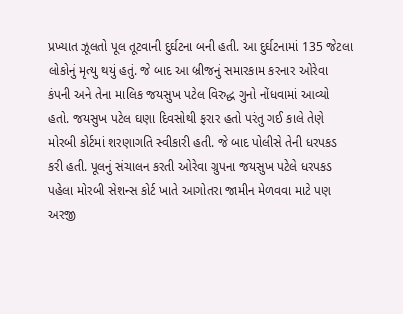પ્રખ્યાત ઝૂલતો પૂલ તૂટવાની દુર્ઘટના બની હતી. આ દુર્ઘટનામાં 135 જેટલા લોકોનું મૃત્યુ થયું હતું. જે બાદ આ બ્રીજનું સમારકામ કરનાર ઓરેવા કંપની અને તેના માલિક જયસુખ પટેલ વિરુદ્ધ ગુનો નોંધવામાં આવ્યો હતો. જયસુખ પટેલ ઘણા દિવસોથી ફરાર હતો પરંતુ ગઈ કાલે તેણે મોરબી કોર્ટમાં શરણાગતિ સ્વીકારી હતી. જે બાદ પોલીસે તેની ધરપકડ કરી હતી. પૂલનું સંચાલન કરતી ઓરેવા ગ્રુપના જયસુખ પટેલે ધરપકડ પહેલા મોરબી સેશન્સ કોર્ટ ખાતે આગોતરા જામીન મેળવવા માટે પણ અરજી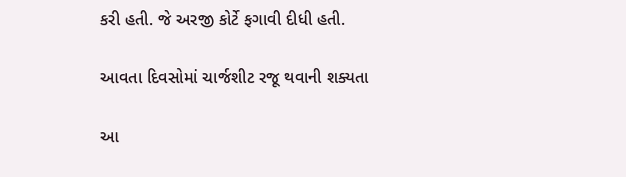કરી હતી. જે અરજી કોર્ટે ફગાવી દીધી હતી.

આવતા દિવસોમાં ચાર્જશીટ રજૂ થવાની શક્યતા

આ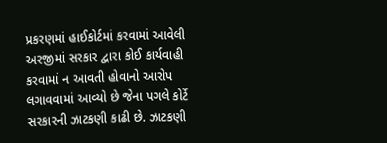પ્રકરણમાં હાઈકોર્ટમાં કરવામાં આવેલી અરજીમાં સરકાર દ્વારા કોઈ કાર્યવાહી કરવામાં ન આવતી હોવાનો આરોપ લગાવવામાં આવ્યો છે જેના પગલે કોર્ટે સરકારની ઝાટકણી કાઢી છે. ઝાટકણી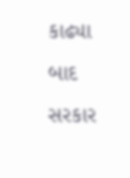કાઢ્યા બાદ સરકાર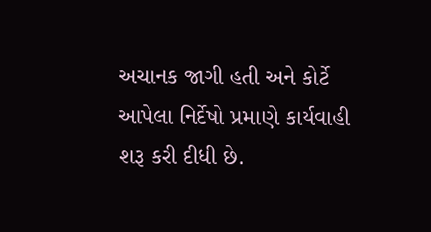અચાનક જાગી હતી અને કોર્ટે આપેલા નિર્દેષો પ્રમાણે કાર્યવાહી શરૂ કરી દીધી છે.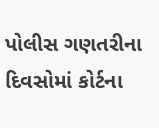પોલીસ ગણતરીના દિવસોમાં કોર્ટના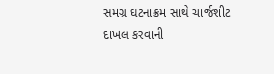સમગ્ર ઘટનાક્રમ સાથે ચાર્જશીટ દાખલ કરવાની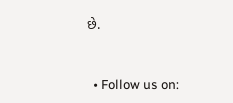છે.


  • Follow us on: